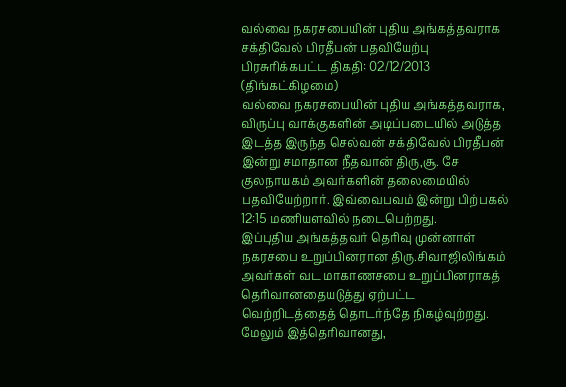வல்வை நகரசபையின் புதிய அங்கத்தவராக சக்திவேல் பிரதீபன் பதவியேற்பு
பிரசுரிக்கபட்ட திகதி: 02/12/2013 (திங்கட்கிழமை)
வல்வை நகரசபையின் புதிய அங்கத்தவராக, விருப்பு வாக்குகளின் அடிப்படையில் அடுத்த இடத்த இருந்த செல்வன் சக்திவேல் பிரதீபன் இன்று சமாதான நீதவான் திரு,சூ. சே குலநாயகம் அவர்களின் தலைமையில் பதவியேற்றார். இவ்வைபவம் இன்று பிற்பகல் 12:15 மணியளவில் நடைபெற்றது.
இப்புதிய அங்கத்தவர் தெரிவு முன்னாள் நகரசபை உறுப்பினரான திரு.சிவாஜிலிங்கம் அவர்கள் வட மாகாணசபை உறுப்பினராகத் தெரிவானதையடுத்து ஏற்பட்ட வெற்றிடத்தைத் தொடர்ந்தே நிகழ்வுற்றது. மேலும் இத்தெரிவானது,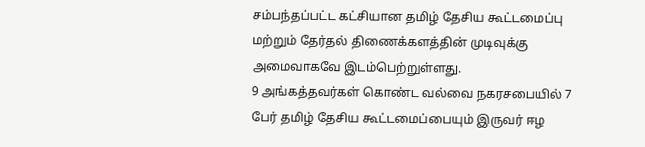சம்பந்தப்பட்ட கட்சியான தமிழ் தேசிய கூட்டமைப்பு மற்றும் தேர்தல் திணைக்களத்தின் முடிவுக்கு அமைவாகவே இடம்பெற்றுள்ளது.
9 அங்கத்தவர்கள் கொண்ட வல்வை நகரசபையில் 7 பேர் தமிழ் தேசிய கூட்டமைப்பையும் இருவர் ஈழ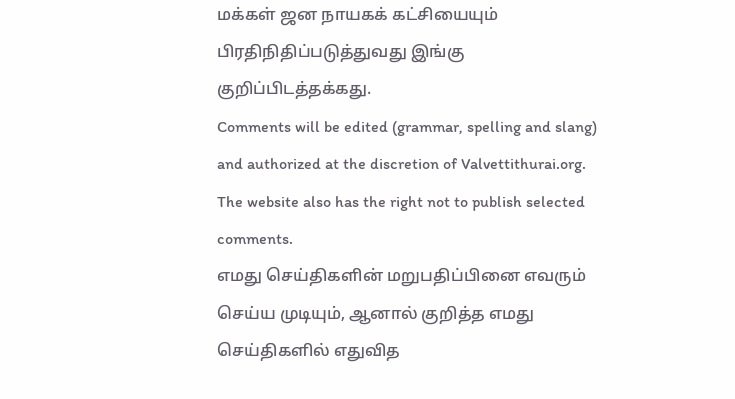மக்கள் ஜன நாயகக் கட்சியையும் பிரதிநிதிப்படுத்துவது இங்கு குறிப்பிடத்தக்கது.
Comments will be edited (grammar, spelling and slang) and authorized at the discretion of Valvettithurai.org. The website also has the right not to publish selected comments.
எமது செய்திகளின் மறுபதிப்பினை எவரும் செய்ய முடியும், ஆனால் குறித்த எமது செய்திகளில் எதுவித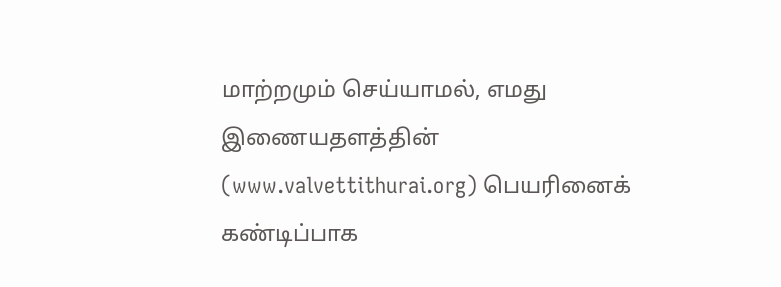மாற்றமும் செய்யாமல், எமது இணையதளத்தின் (www.valvettithurai.org) பெயரினைக் கண்டிப்பாக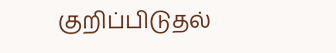குறிப்பிடுதல்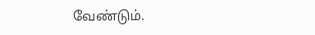வேண்டும்.